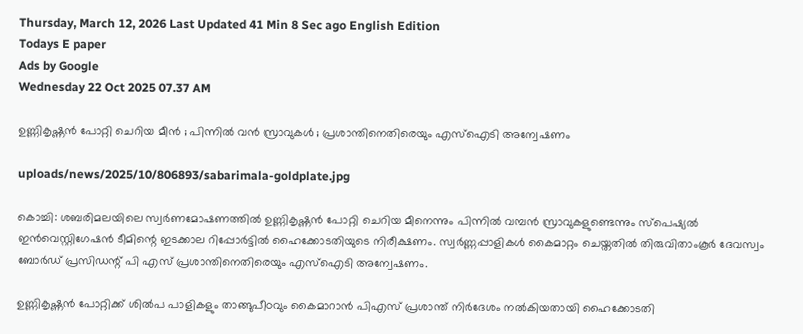Thursday, March 12, 2026 Last Updated 41 Min 8 Sec ago English Edition
Todays E paper
Ads by Google
Wednesday 22 Oct 2025 07.37 AM

ഉണ്ണികൃഷ്ണന്‍ പോറ്റി ചെറിയ മീന്‍ ; പിന്നില്‍ വന്‍ സ്രാവുകള്‍ ; പ്രശാന്തിനെതിരെയും എസ്‌ഐടി അന്വേഷണം

uploads/news/2025/10/806893/sabarimala-goldplate.jpg

കൊച്ചി: ശബരിമലയിലെ സ്വര്‍ണമോഷണത്തില്‍ ഉണ്ണികൃഷ്ണന്‍ പോറ്റി ചെറിയ മീനെന്നും പിന്നില്‍ വമ്പന്‍ സ്രാവുകളുണ്ടെന്നും സ്‌പെഷ്യല്‍ ഇന്‍വെസ്റ്റിഗേഷന്‍ ടീമിന്റെ ഇടക്കാല റിപ്പോര്‍ട്ടില്‍ ഹൈക്കോടതിയുടെ നിരീക്ഷണം. സ്വര്‍ണ്ണപ്പാളികള്‍ കൈമാറ്റം ചെയ്തതില്‍ തിരുവിതാംകൂര്‍ ദേവസ്വം ബോര്‍ഡ് പ്രസിഡന്റ് പി എസ് പ്രശാന്തിനെതിരെയും എസ്‌ഐടി അന്വേഷണം.

ഉണ്ണികൃഷ്ണന്‍ പോറ്റിക്ക് ശില്‍പ പാളികളും താങ്ങുപീഠവും കൈമാറാന്‍ പിഎസ് പ്രശാന്ത് നിര്‍ദേശം നല്‍കിയതായി ഹൈക്കോടതി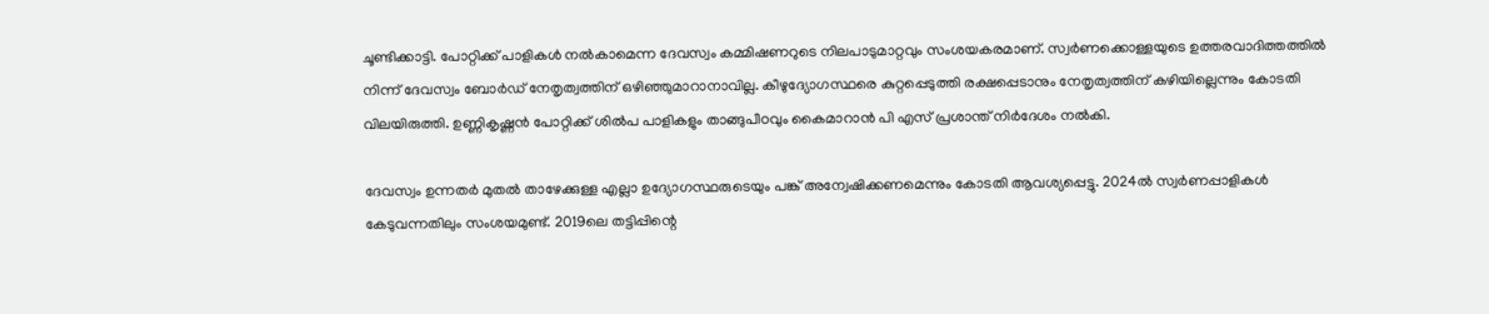ചൂണ്ടിക്കാട്ടി. പോറ്റിക്ക് പാളികള്‍ നല്‍കാമെന്ന ദേവസ്വം കമ്മിഷണറുടെ നിലപാടുമാറ്റവും സംശയകരമാണ്. സ്വര്‍ണക്കൊള്ളയുടെ ഉത്തരവാദിത്തത്തില്‍ നിന്ന് ദേവസ്വം ബോര്‍ഡ് നേതൃത്വത്തിന് ഒഴിഞ്ഞുമാറാനാവില്ല. കീഴുദ്യോഗസ്ഥരെ കുറ്റപ്പെടുത്തി രക്ഷപ്പെടാനും നേതൃത്വത്തിന് കഴിയില്ലെന്നും കോടതി വിലയിരുത്തി. ഉണ്ണികൃഷ്ണന്‍ പോറ്റിക്ക് ശില്‍പ പാളികളും താങ്ങുപീഠവും കൈമാറാന്‍ പി എസ് പ്രശാന്ത് നിര്‍ദേശം നല്‍കി.

ദേവസ്വം ഉന്നതര്‍ മുതല്‍ താഴേക്കുള്ള എല്ലാ ഉദ്യോഗസ്ഥരുടെയും പങ്ക് അന്വേഷിക്കണമെന്നും കോടതി ആവശ്യപ്പെട്ടു. 2024ല്‍ സ്വര്‍ണപ്പാളികള്‍ കേടുവന്നതിലും സംശയമുണ്ട്. 2019ലെ തട്ടിപ്പിന്റെ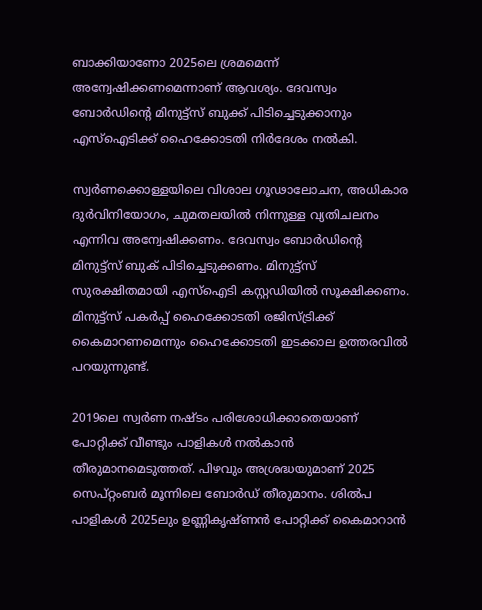ബാക്കിയാണോ 2025ലെ ശ്രമമെന്ന് അന്വേഷിക്കണമെന്നാണ് ആവശ്യം. ദേവസ്വം ബോര്‍ഡിന്റെ മിനുട്ട്‌സ് ബുക്ക് പിടിച്ചെടുക്കാനും എസ്‌ഐടിക്ക് ഹൈക്കോടതി നിര്‍ദേശം നല്‍കി.

സ്വര്‍ണക്കൊള്ളയിലെ വിശാല ഗൂഢാലോചന, അധികാര ദുര്‍വിനിയോഗം, ചുമതലയില്‍ നിന്നുള്ള വ്യതിചലനം എന്നിവ അന്വേഷിക്കണം. ദേവസ്വം ബോര്‍ഡിന്റെ മിനുട്ട്‌സ് ബുക് പിടിച്ചെടുക്കണം. മിനുട്ട്‌സ് സുരക്ഷിതമായി എസ്‌ഐടി കസ്റ്റഡിയില്‍ സൂക്ഷിക്കണം. മിനുട്ട്‌സ് പകര്‍പ്പ് ഹൈക്കോടതി രജിസ്ട്രിക്ക് കൈമാറണമെന്നും ഹൈക്കോടതി ഇടക്കാല ഉത്തരവില്‍ പറയുന്നുണ്ട്.

2019ലെ സ്വര്‍ണ നഷ്ടം പരിശോധിക്കാതെയാണ് പോറ്റിക്ക് വീണ്ടും പാളികള്‍ നല്‍കാന്‍ തീരുമാനമെടുത്തത്. പിഴവും അശ്രദ്ധയുമാണ് 2025 സെപ്റ്റംബര്‍ മൂന്നിലെ ബോര്‍ഡ് തീരുമാനം. ശില്‍പ പാളികള്‍ 2025ലും ഉണ്ണികൃഷ്ണന്‍ പോറ്റിക്ക് കൈമാറാന്‍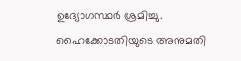ഉദ്യോഗസ്ഥര്‍ ശ്രമിച്ചു. ഹൈക്കോടതിയുടെ അനുമതി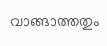വാങ്ങാത്തതും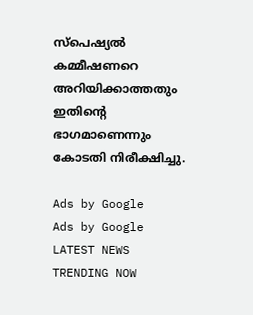സ്‌പെഷ്യല്‍ കമ്മീഷണറെ അറിയിക്കാത്തതും ഇതിന്റെ ഭാഗമാണെന്നും കോടതി നിരീക്ഷിച്ചു.

Ads by Google
Ads by Google
LATEST NEWS
TRENDING NOW